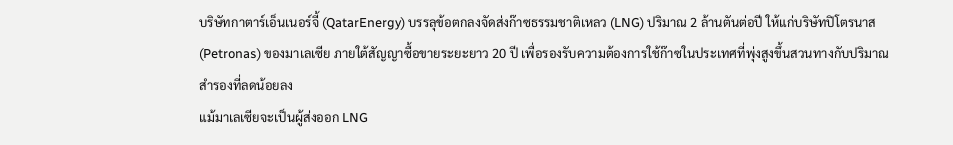บริษัทกาตาร์เอ็นเนอร์จี้ (QatarEnergy) บรรลุข้อตกลงจัดส่งก๊าซธรรมชาติเหลว (LNG) ปริมาณ 2 ล้านตันต่อปี ให้แก่บริษัทปิโตรนาส (Petronas) ของมาเลเซีย ภายใต้สัญญาซื้อขายระยะยาว 20 ปี เพื่อรองรับความต้องการใช้ก๊าซในประเทศที่พุ่งสูงขึ้นสวนทางกับปริมาณสำรองที่ลดน้อยลง
แม้มาเลเซียจะเป็นผู้ส่งออก LNG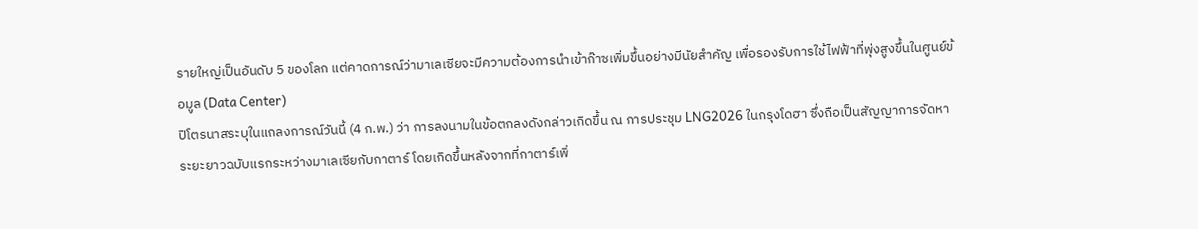รายใหญ่เป็นอันดับ 5 ของโลก แต่คาดการณ์ว่ามาเลเซียจะมีความต้องการนำเข้าก๊าซเพิ่มขึ้นอย่างมีนัยสำคัญ เพื่อรองรับการใช้ไฟฟ้าที่พุ่งสูงขึ้นในศูนย์ข้อมูล (Data Center)
ปิโตรนาสระบุในแถลงการณ์วันนี้ (4 ก.พ.) ว่า การลงนามในข้อตกลงดังกล่าวเกิดขึ้น ณ การประชุม LNG2026 ในกรุงโดฮา ซึ่งถือเป็นสัญญาการจัดหาระยะยาวฉบับแรกระหว่างมาเลเซียกับกาตาร์ โดยเกิดขึ้นหลังจากที่กาตาร์เพิ่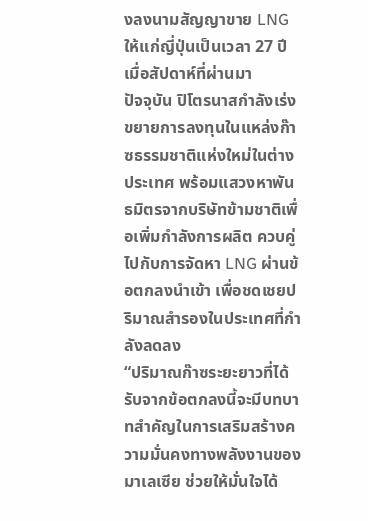งลงนามสัญญาขาย LNG ให้แก่ญี่ปุ่นเป็นเวลา 27 ปี เมื่อสัปดาห์ที่ผ่านมา
ปัจจุบัน ปิโตรนาสกำลังเร่งขยายการลงทุนในแหล่งก๊าซธรรมชาติแห่งใหม่ในต่างประเทศ พร้อมแสวงหาพันธมิตรจากบริษัทข้ามชาติเพื่อเพิ่มกำลังการผลิต ควบคู่ไปกับการจัดหา LNG ผ่านข้อตกลงนำเข้า เพื่อชดเชยปริมาณสำรองในประเทศที่กำลังลดลง
“ปริมาณก๊าซระยะยาวที่ได้รับจากข้อตกลงนี้จะมีบทบาทสำคัญในการเสริมสร้างความมั่นคงทางพลังงานของมาเลเซีย ช่วยให้มั่นใจได้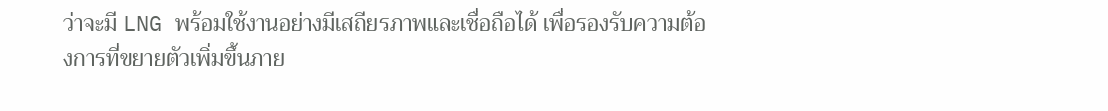ว่าจะมี LNG พร้อมใช้งานอย่างมีเสถียรภาพและเชื่อถือได้ เพื่อรองรับความต้องการที่ขยายตัวเพิ่มขึ้นภาย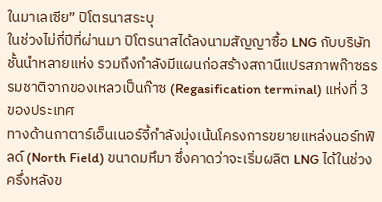ในมาเลเซีย” ปิโตรนาสระบุ
ในช่วงไม่กี่ปีที่ผ่านมา ปิโตรนาสได้ลงนามสัญญาซื้อ LNG กับบริษัทชั้นนำหลายแห่ง รวมถึงกำลังมีแผนก่อสร้างสถานีแปรสภาพก๊าซธรรมชาติจากของเหลวเป็นก๊าซ (Regasification terminal) แห่งที่ 3 ของประเทศ
ทางด้านกาตาร์เอ็นเนอร์จี้กำลังมุ่งเน้นโครงการขยายแหล่งนอร์ทฟิลด์ (North Field) ขนาดมหึมา ซึ่งคาดว่าจะเริ่มผลิต LNG ได้ในช่วงครึ่งหลังข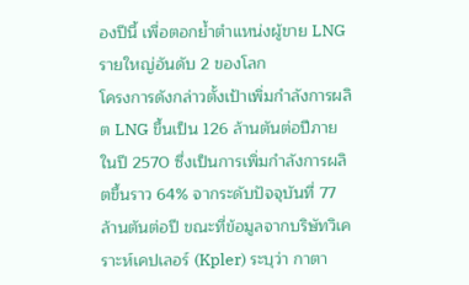องปีนี้ เพื่อตอกย้ำตำแหน่งผู้ขาย LNG รายใหญ่อันดับ 2 ของโลก
โครงการดังกล่าวตั้งเป้าเพิ่มกำลังการผลิต LNG ขึ้นเป็น 126 ล้านตันต่อปีภายในปี 2570 ซึ่งเป็นการเพิ่มกำลังการผลิตขึ้นราว 64% จากระดับปัจจุบันที่ 77 ล้านตันต่อปี ขณะที่ข้อมูลจากบริษัทวิเคราะห์เคปเลอร์ (Kpler) ระบุว่า กาตา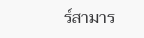ร์สามาร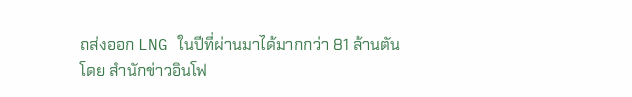ถส่งออก LNG ในปีที่ผ่านมาได้มากกว่า 81 ล้านตัน
โดย สำนักข่าวอินโฟ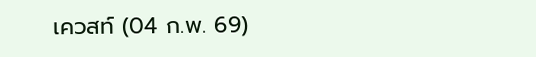เควสท์ (04 ก.พ. 69)